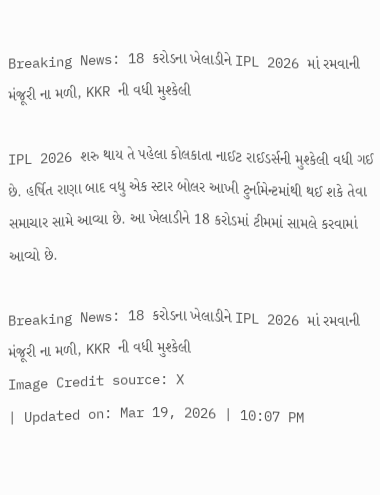Breaking News: 18 કરોડના ખેલાડીને IPL 2026 માં રમવાની મંજૂરી ના મળી, KKR ની વધી મુશ્કેલી

IPL 2026 શરુ થાય તે પહેલા કોલકાતા નાઈટ રાઈડર્સની મુશ્કેલી વધી ગઈ છે. હર્ષિત રાણા બાદ વધુ એક સ્ટાર બોલર આખી ટુર્નામેન્ટમાંથી થઈ શકે તેવા સમાચાર સામે આવ્યા છે. આ ખેલાડીને 18 કરોડમાં ટીમમાં સામલે કરવામાં આવ્યો છે.

Breaking News: 18 કરોડના ખેલાડીને IPL 2026 માં રમવાની મંજૂરી ના મળી, KKR ની વધી મુશ્કેલી
Image Credit source: X
| Updated on: Mar 19, 2026 | 10:07 PM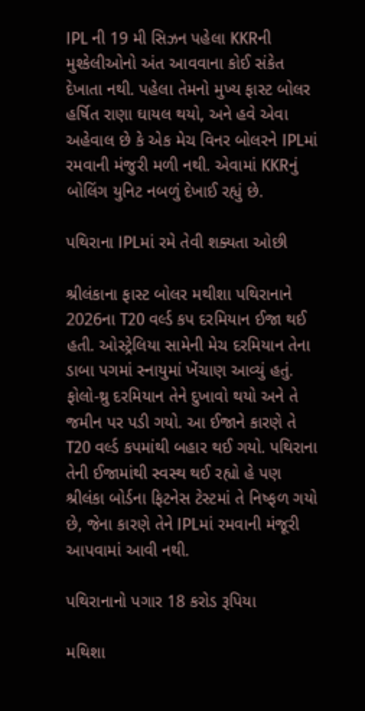IPL ની 19 મી સિઝન પહેલા KKRની મુશ્કેલીઓનો અંત આવવાના કોઈ સંકેત દેખાતા નથી. પહેલા તેમનો મુખ્ય ફાસ્ટ બોલર હર્ષિત રાણા ઘાયલ થયો, અને હવે એવા અહેવાલ છે કે એક મેચ વિનર બોલરને IPLમાં રમવાની મંજુરી મળી નથી. એવામાં KKRનું બોલિંગ યુનિટ નબળું દેખાઈ રહ્યું છે.

પથિરાના IPLમાં રમે તેવી શક્યતા ઓછી

શ્રીલંકાના ફાસ્ટ બોલર મથીશા પથિરાનાને 2026ના T20 વર્લ્ડ કપ દરમિયાન ઈજા થઈ હતી. ઓસ્ટ્રેલિયા સામેની મેચ દરમિયાન તેના ડાબા પગમાં સ્નાયુમાં ખેંચાણ આવ્યું હતું. ફોલો-થ્રુ દરમિયાન તેને દુખાવો થયો અને તે જમીન પર પડી ગયો. આ ઈજાને કારણે તે T20 વર્લ્ડ કપમાંથી બહાર થઈ ગયો. પથિરાના તેની ઈજામાંથી સ્વસ્થ થઈ રહ્યો હે પણ શ્રીલંકા બોર્ડના ફિટનેસ ટેસ્ટમાં તે નિષ્ફળ ગયો છે, જેના કારણે તેને IPLમાં રમવાની મંજૂરી આપવામાં આવી નથી.

પથિરાનાનો પગાર 18 કરોડ રૂપિયા

મથિશા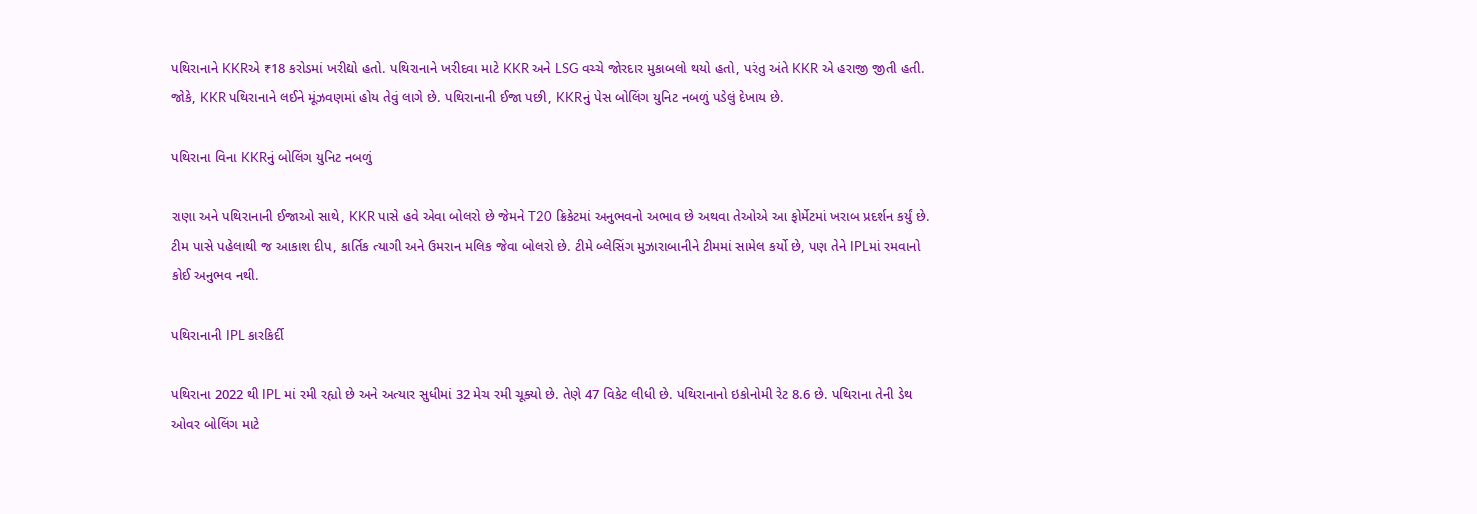પથિરાનાને KKRએ ₹18 કરોડમાં ખરીદ્યો હતો. પથિરાનાને ખરીદવા માટે KKR અને LSG વચ્ચે જોરદાર મુકાબલો થયો હતો, પરંતુ અંતે KKR એ હરાજી જીતી હતી. જોકે, KKR પથિરાનાને લઈને મૂંઝવણમાં હોય તેવું લાગે છે. પથિરાનાની ઈજા પછી, KKRનું પેસ બોલિંગ યુનિટ નબળું પડેલું દેખાય છે.

પથિરાના વિના KKRનું બોલિંગ યુનિટ નબળું

રાણા અને પથિરાનાની ઈજાઓ સાથે, KKR પાસે હવે એવા બોલરો છે જેમને T20 ક્રિકેટમાં અનુભવનો અભાવ છે અથવા તેઓએ આ ફોર્મેટમાં ખરાબ પ્રદર્શન કર્યું છે. ટીમ પાસે પહેલાથી જ આકાશ દીપ, કાર્તિક ત્યાગી અને ઉમરાન મલિક જેવા બોલરો છે. ટીમે બ્લેસિંગ મુઝારાબાનીને ટીમમાં સામેલ કર્યો છે, પણ તેને IPLમાં રમવાનો કોઈ અનુભવ નથી.

પથિરાનાની IPL કારકિર્દી

પથિરાના 2022 થી IPL માં રમી રહ્યો છે અને અત્યાર સુધીમાં 32 મેચ રમી ચૂક્યો છે. તેણે 47 વિકેટ લીધી છે. પથિરાનાનો ઇકોનોમી રેટ 8.6 છે. પથિરાના તેની ડેથ ઓવર બોલિંગ માટે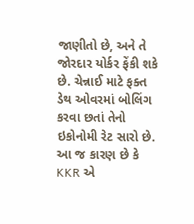જાણીતો છે, અને તે જોરદાર યોર્કર ફેંકી શકે છે. ચેન્નાઈ માટે ફક્ત ડેથ ઓવરમાં બોલિંગ કરવા છતાં તેનો ઇકોનોમી રેટ સારો છે. આ જ કારણ છે કે KKR એ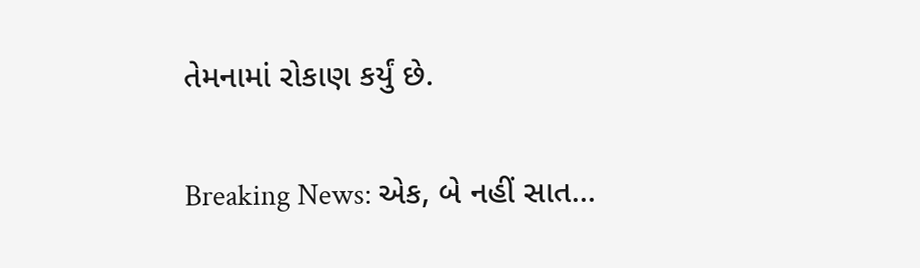તેમનામાં રોકાણ કર્યું છે.

Breaking News: એક, બે નહીં સાત…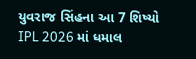યુવરાજ સિંહના આ 7 શિષ્યો IPL 2026 માં ધમાલ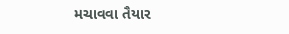મચાવવા તૈયાર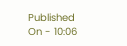Published On - 10:06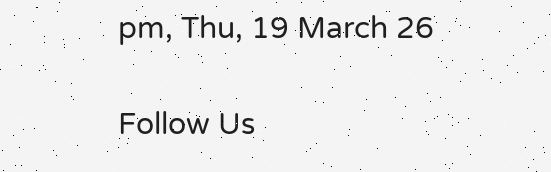pm, Thu, 19 March 26

Follow Us